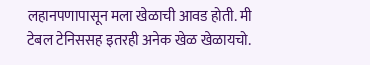लहानपणापासून मला खेळाची आवड होती. मी टेबल टेनिससह इतरही अनेक खेळ खेळायचो.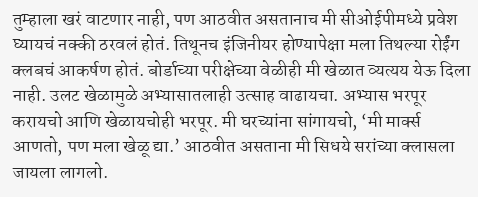तुम्हाला खरं वाटणार नाही, पण आठवीत असतानाच मी सीओईपीमध्ये प्रवेश घ्यायचं नक्की ठरवलं होतं. तिथूनच इंजिनीयर होण्यापेक्षा मला तिथल्या रोईंग क्लबचं आकर्षण होतं. बोर्डाच्या परीक्षेच्या वेळीही मी खेळात व्यत्यय येऊ दिला नाही. उलट खेळामुळे अभ्यासातलाही उत्साह वाढायचा. अभ्यास भरपूर करायचो आणि खेळायचोही भरपूर. मी घरच्यांना सांगायचो, ‘मी मार्क्स आणतो, पण मला खेळू द्या.’ आठवीत असताना मी सिधये सरांच्या क्लासला जायला लागलो.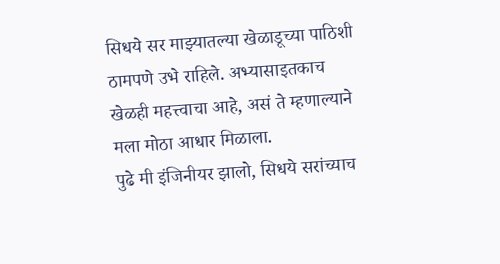सिधये सर माझ्यातल्या खेळाडूच्या पाठिशी ठामपणे उभे राहिले. अभ्यासाइतकाच खेळही महत्त्वाचा आहे, असं ते म्हणाल्याने मला मोठा आधार मिळाला.
पुढे मी इंजिनीयर झालो, सिधये सरांच्याच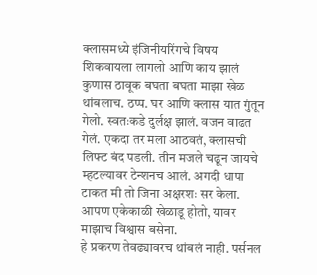क्लासमध्ये इंजिनीयरिंगचे विषय शिकवायला लागलो आणि काय झालं कुणास ठावूक बघता बघता माझा खेळ थांबलाच. ठप्प. घर आणि क्लास यात गुंतून गेलो. स्वतःकडे दुर्लक्ष झालं. वजन वाढत गेलं. एकदा तर मला आठवतं, क्लासची लिफ्ट बंद पडली. तीन मजले चढून जायचे म्हटल्यावर टेन्शनच आलं. अगदी धापा टाकत मी तो जिना अक्षरशः सर केला. आपण एकेकाळी खेळाडू होतो, यावर माझाच विश्वास बसेना.
हे प्रकरण तेवढ्यावरच थांबलं नाही. पर्सनल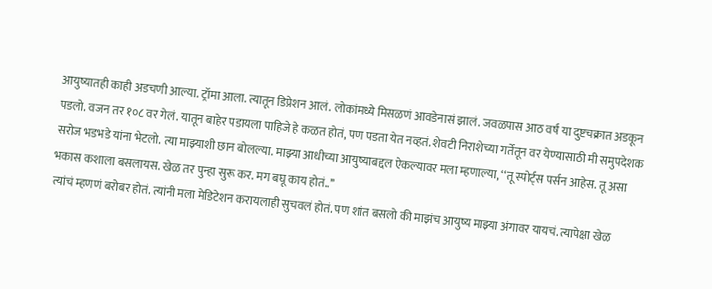आयुष्यातही काही अडचणी आल्या. ट्रॉमा आला. त्यातून डिप्रेशन आलं. लोकांमध्ये मिसळणं आवडेनासं झालं. जवळपास आठ वर्षं या दुष्टचक्रात अडकून पडलो. वजन तर १०८ वर गेलं. यातून बाहेर पडायला पाहिजे हे कळत होतं, पण पडता येत नव्हतं. शेवटी निराशेच्या गर्तेतून वर येण्यासाठी मी समुपदेशक सरोज भडभडे यांना भेटलो. त्या माझ्याशी छान बोलल्या. माझ्या आधीच्या आयुष्याबद्दल ऐकल्यावर मला म्हणाल्या, ‘‘तू स्पोर्ट्स पर्सन आहेस. तू असा भकास कशाला बसलायस. खेळ तर पुन्हा सुरू कर. मग बघू काय होतं..’’
त्यांचं म्हणणं बरोबर होतं. त्यांनी मला मेडिटेशन करायलाही सुचवलं होतं. पण शांत बसलो की माझंच आयुष्य माझ्या अंगावर यायचं. त्यापेक्षा खेळ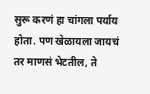सुरू करणं हा चांगला पर्याय होता. पण खेळायला जायचं तर माणसं भेटतील, ते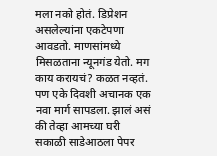मला नको होतं. डिप्रेशन असलेल्यांना एकटेपणा आवडतो. माणसांमध्ये मिसळताना न्यूनगंड येतो. मग काय करायचं? कळत नव्हतं. पण एके दिवशी अचानक एक नवा मार्ग सापडला. झालं असं की तेव्हा आमच्या घरी सकाळी साडेआठला पेपर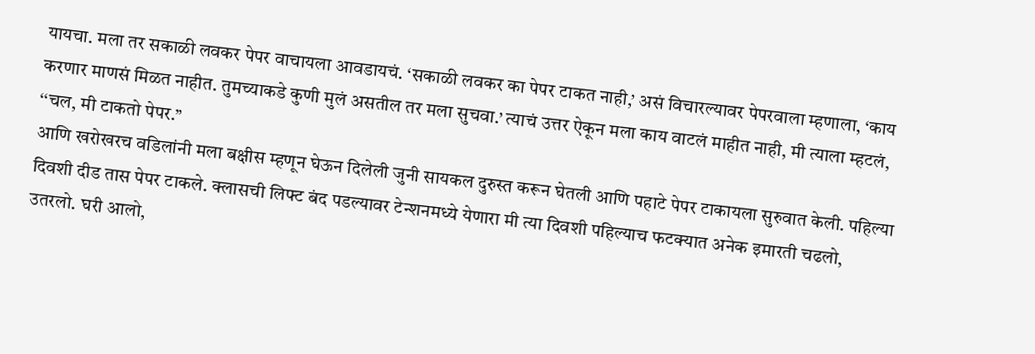यायचा. मला तर सकाळी लवकर पेपर वाचायला आवडायचं. ‘सकाळी लवकर का पेपर टाकत नाही,’ असं विचारल्यावर पेपरवाला म्हणाला, ‘काय करणार माणसं मिळत नाहीत. तुमच्याकडे कुणी मुलं असतील तर मला सुचवा.’ त्याचं उत्तर ऐकून मला काय वाटलं माहीत नाही, मी त्याला म्हटलं, ‘‘चल, मी टाकतो पेपर.’’
आणि खरोखरच वडिलांनी मला बक्षीस म्हणून घेऊन दिलेली जुनी सायकल दुरुस्त करून घेतली आणि पहाटे पेपर टाकायला सुरुवात केली. पहिल्या दिवशी दीड तास पेपर टाकले. क्लासची लिफ्ट बंद पडल्यावर टेन्शनमध्ये येणारा मी त्या दिवशी पहिल्याच फटक्यात अनेक इमारती चढलो, उतरलो. घरी आलो,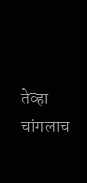तेव्हा चांगलाच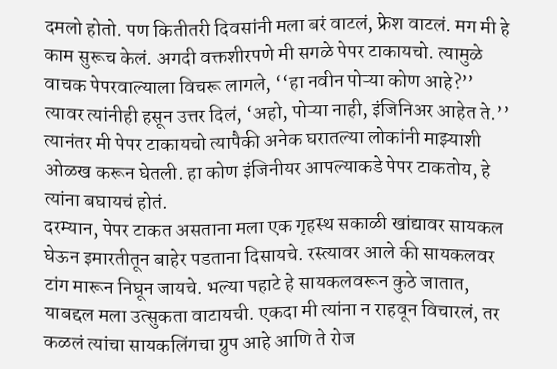दमलो होतो. पण कितीतरी दिवसांनी मला बरं वाटलं, फ्रेश वाटलं. मग मी हे काम सुरूच केलं. अगदी वक्तशीरपणे मी सगळे पेपर टाकायचो. त्यामुळे वाचक पेपरवाल्याला विचरू लागले, ‘‘हा नवीन पोऱ्या कोण आहे?’’ त्यावर त्यांनीही हसून उत्तर दिलं, ‘अहो, पोऱ्या नाही, इंजिनिअर आहेत ते.’’ त्यानंतर मी पेपर टाकायचो त्यापैकी अनेक घरातल्या लोकांनी माझ्याशी ओळख करून घेतली. हा कोण इंजिनीयर आपल्याकडे पेपर टाकतोय, हे त्यांना बघायचं होतं.
दरम्यान, पेपर टाकत असताना मला एक गृहस्थ सकाळी खांद्यावर सायकल घेऊन इमारतीतून बाहेर पडताना दिसायचे. रस्त्यावर आले की सायकलवर टांग मारून निघून जायचे. भल्या पहाटे हे सायकलवरून कुठे जातात, याबद्दल मला उत्सुकता वाटायची. एकदा मी त्यांना न राहवून विचारलं, तर कळलं त्यांचा सायकलिंगचा ग्रुप आहे आणि ते रोज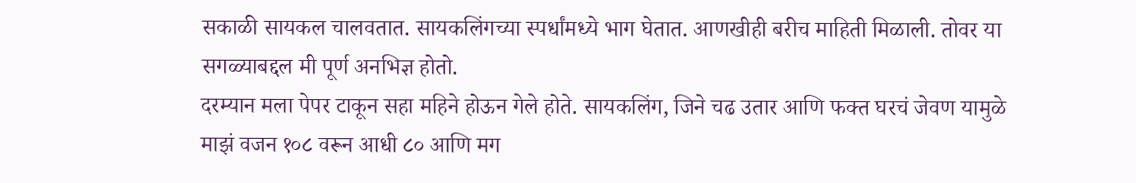सकाळी सायकल चालवतात. सायकलिंगच्या स्पर्धांमध्ये भाग घेतात. आणखीही बरीच माहिती मिळाली. तोवर या सगळ्याबद्दल मी पूर्ण अनभिज्ञ होतो.
दरम्यान मला पेपर टाकून सहा महिने होऊन गेले होते. सायकलिंग, जिने चढ उतार आणि फक्त घरचं जेवण यामुळे माझं वजन १०८ वरून आधी ८० आणि मग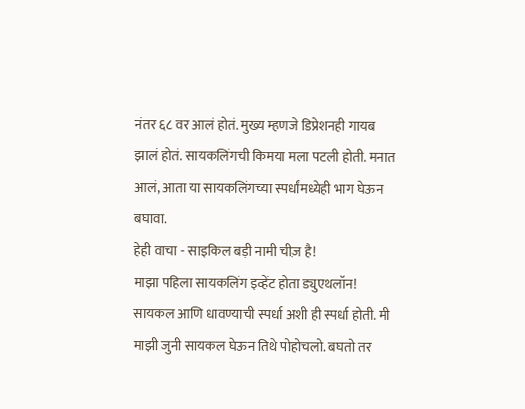नंतर ६८ वर आलं होतं. मुख्य म्हणजे डिप्रेशनही गायब झालं होतं. सायकलिंगची किमया मला पटली होती. मनात आलं, आता या सायकलिंगच्या स्पर्धांमध्येही भाग घेऊन बघावा.
हेही वाचा - साइकिल बड़ी नामी चीज़ है!
माझा पहिला सायकलिंग इव्हेंट होता ड्युएथलॉन! सायकल आणि धावण्याची स्पर्धा अशी ही स्पर्धा होती. मी माझी जुनी सायकल घेऊन तिथे पोहोचलो. बघतो तर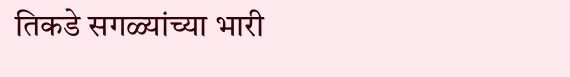तिकडे सगळ्यांच्या भारी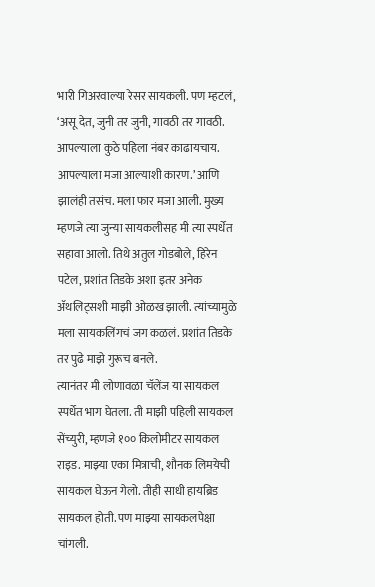भारी गिअरवाल्या रेसर सायकली. पण म्हटलं, ‘असू देत, जुनी तर जुनी, गावठी तर गावठी. आपल्याला कुठे पहिला नंबर काढायचाय. आपल्याला मजा आल्याशी कारण.’ आणि झालंही तसंच. मला फार मजा आली. मुख्य म्हणजे त्या जुन्या सायकलीसह मी त्या स्पर्धेत सहावा आलो. तिथे अतुल गोडबोले, हिरेन पटेल, प्रशांत तिडके अशा इतर अनेक ॲथलिट्सशी माझी ओळख झाली. त्यांच्यामुळे मला सायकलिंगचं जग कळलं. प्रशांत तिडके तर पुढे माझे गुरूच बनले.
त्यानंतर मी लोणावळा चॅलेंज या सायकल स्पर्धेत भाग घेतला. ती माझी पहिली सायकल सेंच्युरी, म्हणजे १०० किलोमीटर सायकल राइड. माझ्या एका मित्राची, शौनक लिमयेची सायकल घेऊन गेलो. तीही साधी हायब्रिड सायकल होती. पण माझ्या सायकलपेक्षा चांगली.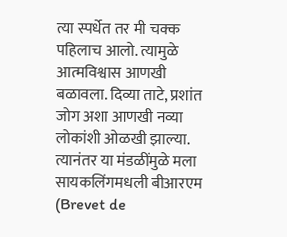त्या स्पर्धेत तर मी चक्क पहिलाच आलो. त्यामुळे आत्मविश्वास आणखी बळावला. दिव्या ताटे, प्रशांत जोग अशा आणखी नव्या लोकांशी ओळखी झाल्या.
त्यानंतर या मंडळींमुळे मला सायकलिंगमधली बीआरएम (Brevet de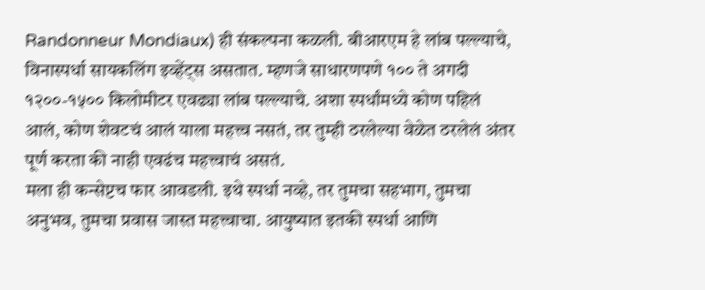Randonneur Mondiaux) ही संकल्पना कळली. बीआरएम हे लांब पल्ल्याचे, विनास्पर्धा सायकलिंग इव्हेंट्स असतात. म्हणजे साधारणपणे १०० ते अगदी १२००-१५०० किलोमीटर एवढ्या लांब पल्ल्याचे. अशा स्पर्धांमध्ये कोण पहिलं आलं, कोण शेवटचं आलं याला महत्त्व नसतं, तर तुम्ही ठरलेल्या वेळेत ठरलेलं अंतर पूर्ण करता की नाही एवढंच महत्त्वाचं असतं.
मला ही कन्सेप्टच फार आवडली. इथे स्पर्धा नव्हे, तर तुमचा सहभाग, तुमचा अनुभव, तुमचा प्रवास जास्त महत्त्वाचा. आयुष्यात इतकी स्पर्धा आणि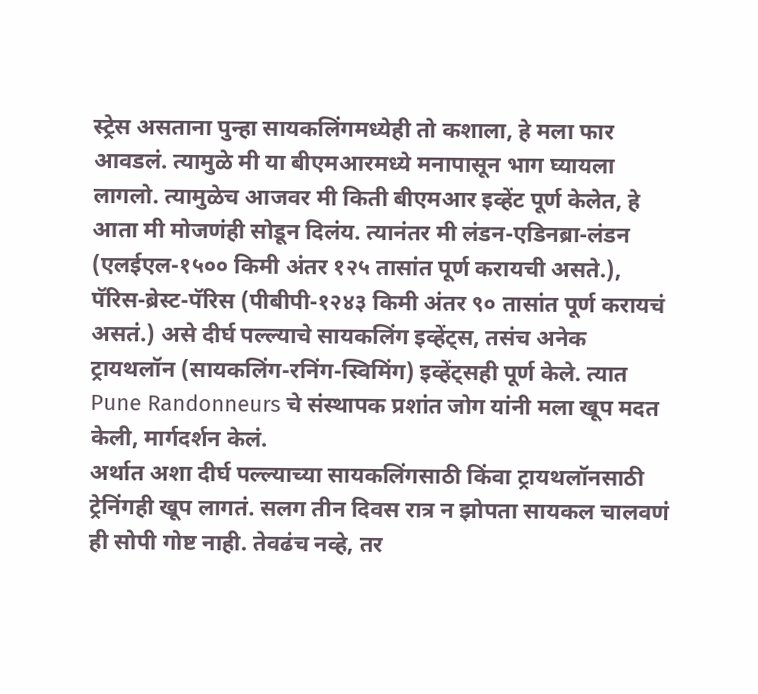स्ट्रेस असताना पुन्हा सायकलिंगमध्येही तो कशाला, हे मला फार आवडलं. त्यामुळे मी या बीएमआरमध्ये मनापासून भाग घ्यायला लागलो. त्यामुळेच आजवर मी किती बीएमआर इव्हेंट पूर्ण केलेत, हे आता मी मोजणंही सोडून दिलंय. त्यानंतर मी लंडन-एडिनब्रा-लंडन (एलईएल-१५०० किमी अंतर १२५ तासांत पूर्ण करायची असते.), पॅरिस-ब्रेस्ट-पॅरिस (पीबीपी-१२४३ किमी अंतर ९० तासांत पूर्ण करायचं असतं.) असे दीर्घ पल्ल्याचे सायकलिंग इव्हेंट्स, तसंच अनेक ट्रायथलॉन (सायकलिंग-रनिंग-स्विमिंग) इव्हेंट्सही पूर्ण केले. त्यात Pune Randonneurs चे संस्थापक प्रशांत जोग यांनी मला खूप मदत केली, मार्गदर्शन केलं.
अर्थात अशा दीर्घ पल्ल्याच्या सायकलिंगसाठी किंवा ट्रायथलॉनसाठी ट्रेनिंगही खूप लागतं. सलग तीन दिवस रात्र न झोपता सायकल चालवणं ही सोपी गोष्ट नाही. तेवढंच नव्हे, तर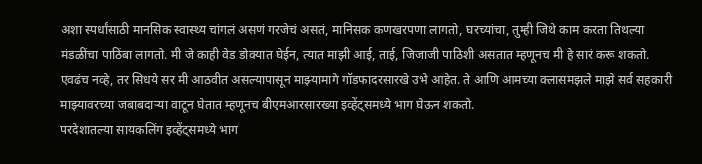अशा स्पर्धांसाठी मानसिक स्वास्थ्य चांगलं असणं गरजेचं असतं, मानिसक कणखरपणा लागतो, घरच्यांचा, तुम्ही जिथे काम करता तिथल्या मंडळींचा पाठिंबा लागतो. मी जे काही वेड डोक्यात घेईन, त्यात माझी आई, ताई, जिजाजी पाठिशी असतात म्हणूनच मी हे सारं करू शकतो. एवढंच नव्हे, तर सिधये सर मी आठवीत असल्यापासून माझ्यामागे गॉडफादरसारखे उभे आहेत. ते आणि आमच्या क्लासमझले माझे सर्व सहकारी माझ्यावरच्या जबाबदाऱ्या वाटून घेतात म्हणूनच बीएमआरसारख्या इव्हेंट्समध्ये भाग घेऊन शकतो.
परदेशातल्या सायकलिंग इव्हेंट्समध्ये भाग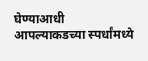घेण्याआधी आपल्याकडच्या स्पर्धांमध्ये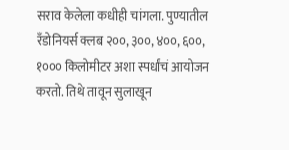सराव केलेला कधीही चांगला. पुण्यातील रँडोनियर्स क्लब २००, ३००, ४००, ६००, १००० किलोमीटर अशा स्पर्धांचं आयोजन करतो. तिथे तावून सुलाखून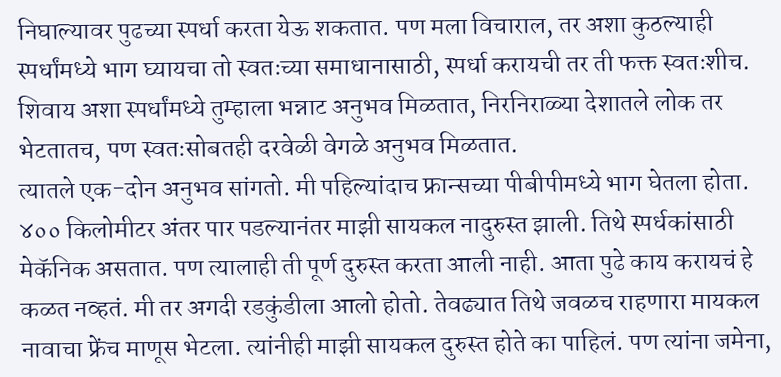निघाल्यावर पुढच्या स्पर्धा करता येऊ शकतात. पण मला विचाराल, तर अशा कुठल्याही स्पर्धांमध्ये भाग घ्यायचा तो स्वतःच्या समाधानासाठी, स्पर्धा करायची तर ती फक्त स्वतःशीच. शिवाय अशा स्पर्धांमध्ये तुम्हाला भन्नाट अनुभव मिळतात, निरनिराळ्या देशातले लोक तर भेटतातच, पण स्वतःसोबतही दरवेळी वेगळे अनुभव मिळतात.
त्यातले एक-दोन अनुभव सांगतो. मी पहिल्यांदाच फ्रान्सच्या पीबीपीमध्ये भाग घेतला होता. ४०० किलोमीटर अंतर पार पडल्यानंतर माझी सायकल नादुरुस्त झाली. तिथे स्पर्धकांसाठी मेकॅनिक असतात. पण त्यालाही ती पूर्ण दुरुस्त करता आली नाही. आता पुढे काय करायचं हे कळत नव्हतं. मी तर अगदी रडकुंडीला आलो होतो. तेवढ्यात तिथे जवळच राहणारा मायकल नावाचा फ्रेंच माणूस भेटला. त्यांनीही माझी सायकल दुरुस्त होते का पाहिलं. पण त्यांना जमेना,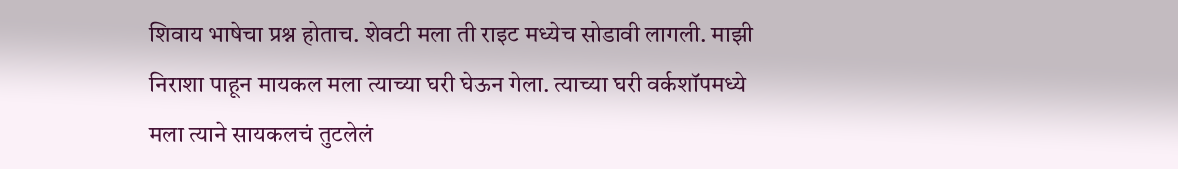शिवाय भाषेचा प्रश्न होताच. शेवटी मला ती राइट मध्येच सोडावी लागली. माझी निराशा पाहून मायकल मला त्याच्या घरी घेऊन गेला. त्याच्या घरी वर्कशॉपमध्ये मला त्याने सायकलचं तुटलेलं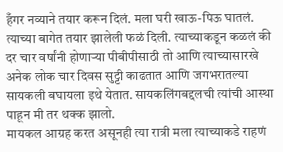हँगर नव्याने तयार करून दिलं. मला घरी खाऊ-पिऊ घातलं. त्याच्या बागेत तयार झालेली फळं दिली. त्याच्याकडून कळलं की दर चार वर्षांनी होणाऱ्या पीबीपीसाठी तो आणि त्याच्यासारखे अनेक लोक चार दिवस सुट्टी काढतात आणि जगभरातल्या सायकली बघायला इथे येतात. सायकलिंगबद्दलची त्यांची आस्था पाहून मी तर थक्क झालो.
मायकल आग्रह करत असूनही त्या रात्री मला त्याच्याकडे राहणं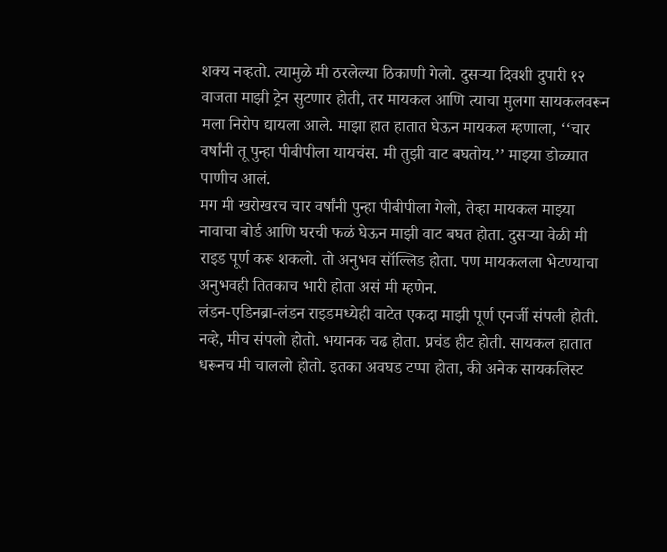शक्य नव्हतो. त्यामुळे मी ठरलेल्या ठिकाणी गेलो. दुसऱ्या दिवशी दुपारी १२ वाजता माझी ट्रेन सुटणार होती, तर मायकल आणि त्याचा मुलगा सायकलवरून मला निरोप द्यायला आले. माझा हात हातात घेऊन मायकल म्हणाला, ‘‘चार वर्षांनी तू पुन्हा पीबीपीला यायचंस. मी तुझी वाट बघतोय.’’ माझ्या डोळ्यात पाणीच आलं.
मग मी खरोखरच चार वर्षांनी पुन्हा पीबीपीला गेलो, तेव्हा मायकल माझ्या नावाचा बोर्ड आणि घरची फळं घेऊन माझी वाट बघत होता. दुसऱ्या वेळी मी राइड पूर्ण करू शकलो. तो अनुभव सॉल्लिड होता. पण मायकलला भेटण्याचा अनुभवही तितकाच भारी होता असं मी म्हणेन.
लंडन-एडिनब्रा-लंडन राइडमध्येही वाटेत एकदा माझी पूर्ण एनर्जी संपली होती. नव्हे, मीच संपलो होतो. भयानक चढ होता. प्रचंड हीट होती. सायकल हातात धरूनच मी चाललो होतो. इतका अवघड टप्पा होता, की अनेक सायकलिस्ट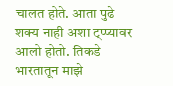चालत होते. आता पुढे शक्य नाही अशा ट्प्प्यावर आलो होतो. तिकडे भारतातून माझे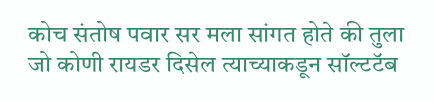कोच संतोष पवार सर मला सांगत होते की तुला जो कोणी रायडर दिसेल त्याच्याकडून सॉल्टटॅब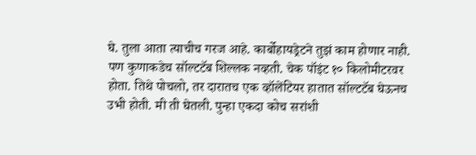घे. तुला आता त्याचीच गरज आहे. कार्बोहायड्रेटने तुझं काम होणार नाही. पण कुणाकडेच सॉल्टटॅब शिल्लक नव्हती. चेक पॉइंट १० किलोमीटरवर होता. तिथे पोचलो, तर दारातच एक व्हॉलेंटियर हातात सॉल्टटॅब घेऊनच उभी होती. मी ती घेतली. पुन्हा एकदा कोच सरांशी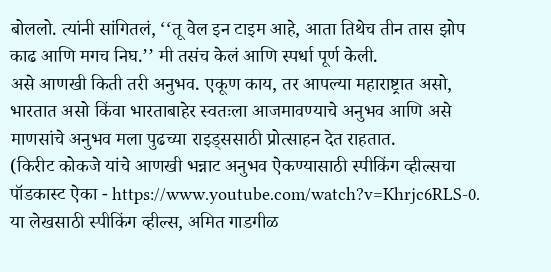बोललो. त्यांनी सांगितलं, ‘‘तू वेल इन टाइम आहे, आता तिथेच तीन तास झोप काढ आणि मगच निघ.’’ मी तसंच केलं आणि स्पर्धा पूर्ण केली.
असे आणखी किती तरी अनुभव. एकूण काय, तर आपल्या महाराष्ट्रात असो, भारतात असो किंवा भारताबाहेर स्वतःला आजमावण्याचे अनुभव आणि असे माणसांचे अनुभव मला पुढच्या राइड्ससाठी प्रोत्साहन देत राहतात.
(किरीट कोकजे यांचे आणखी भन्नाट अनुभव ऐकण्यासाठी स्पीकिंग व्हील्सचा पॉडकास्ट ऐका - https://www.youtube.com/watch?v=Khrjc6RLS-0.
या लेखसाठी स्पीकिंग व्हील्स, अमित गाडगीळ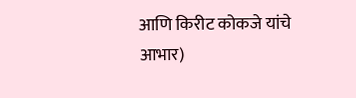आणि किरीट कोकजे यांचे आभार)